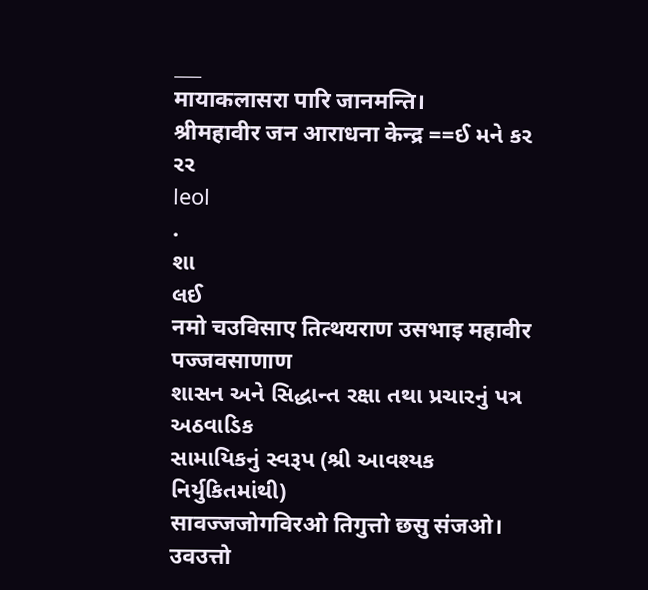___
मायाकलासरा पारि जानमन्ति।
श्रीमहावीर जन आराधना केन्द्र ==ઈ મને કર રર
leol
.
શા
લઈ
नमो चउविसाए तित्थयराण उसभाइ महावीर पज्जवसाणाण
શાસન અને સિદ્ધાન્ત રક્ષા તથા પ્રચારનું પત્ર અઠવાડિક
સામાયિકનું સ્વરૂપ (શ્રી આવશ્યક નિર્યુકિતમાંથી)
सावज्जजोगविरओ तिगुत्तो छसु संजओ। उवउत्तो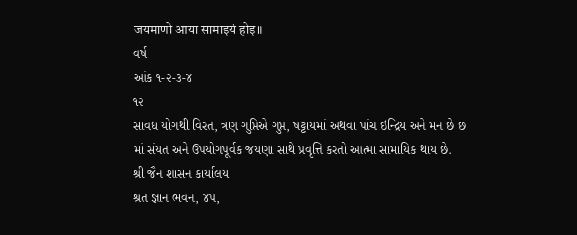जयमाणो आया सामाइयं होइ॥
વર્ષ
આંક ૧-૨-૩-૪
૧૨
સાવધ યોગથી વિરત, ત્રણ ગુપ્તિએ ગુપ્ત, ષટ્ટાયમાં અથવા પાંચ ઇન્દ્રિય અને મન છે છ માં સંયત અને ઉપયોગપૂર્વક જયણા સાથે પ્રવૃત્તિ કરતો આત્મા સામાયિક થાય છે.
શ્રી જૈન શાસન કાર્યાલય
શ્રત જ્ઞાન ભવન, ૪૫,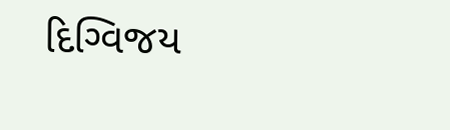દિગ્વિજય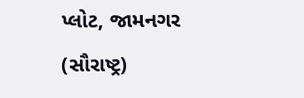પ્લોટ, જામનગર (સૌરાષ્ટ્ર)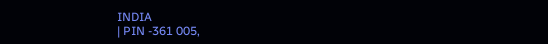INDIA
| PIN -361 005,